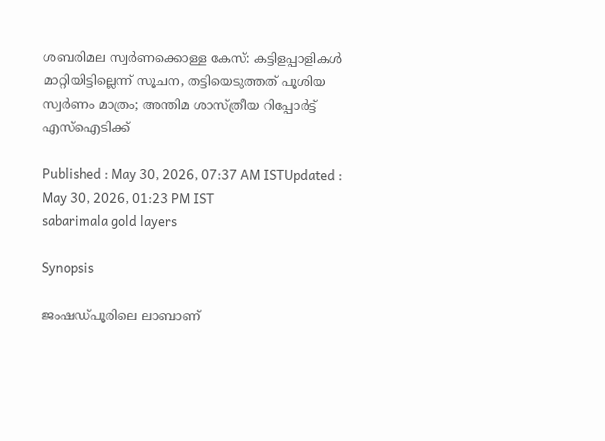ശബരിമല സ്വർണക്കൊള്ള കേസ്: കട്ടിളപ്പാളികൾ മാറ്റിയിട്ടില്ലെന്ന് സൂചന, തട്ടിയെടുത്തത് പൂശിയ സ്വർണം മാത്രം; അന്തിമ ശാസ്ത്രീയ റിപ്പോർട്ട് എസ്ഐടിക്ക്

Published : May 30, 2026, 07:37 AM ISTUpdated : May 30, 2026, 01:23 PM IST
sabarimala gold layers

Synopsis

ജംഷഡ്പൂരിലെ ലാബാണ്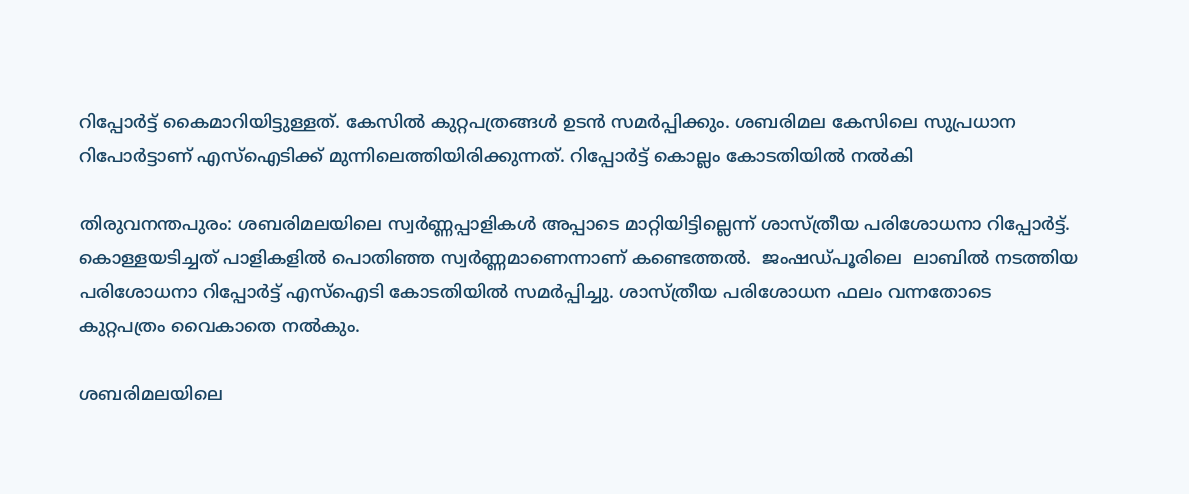റിപ്പോർട്ട് കൈമാറിയിട്ടുള്ളത്. കേസിൽ കുറ്റപത്രങ്ങൾ ഉടൻ സമർപ്പിക്കും. ശബരിമല കേസിലെ സുപ്രധാന റിപോർട്ടാണ് എസ്ഐടിക്ക് മുന്നിലെത്തിയിരിക്കുന്നത്. റിപ്പോർട്ട് കൊല്ലം കോടതിയിൽ നൽകി

തിരുവനന്തപുരം: ശബരിമലയിലെ സ്വർണ്ണപ്പാളികൾ അപ്പാടെ മാറ്റിയിട്ടില്ലെന്ന് ശാസ്ത്രീയ പരിശോധനാ റിപ്പോർട്ട്. കൊള്ളയടിച്ചത് പാളികളിൽ പൊതിഞ്ഞ സ്വർണ്ണമാണെന്നാണ് കണ്ടെത്തൽ.  ജംഷഡ്പൂരിലെ  ലാബിൽ നടത്തിയ പരിശോധനാ റിപ്പോർട്ട് എസ്ഐടി കോടതിയിൽ സമർപ്പിച്ചു. ശാസ്ത്രീയ പരിശോധന ഫലം വന്നതോടെ കുറ്റപത്രം വൈകാതെ നൽകും.

ശബരിമലയിലെ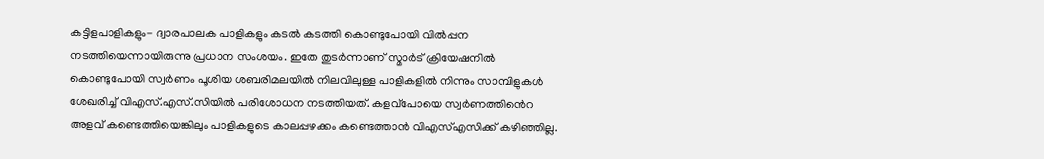കട്ടിളപാളികളും- ദ്വാരപാലക പാളികളും കടൽ കടത്തി കൊണ്ടുപോയി വിൽപ്പന നടത്തിയെന്നായിരുന്നു പ്രധാന സംശയം. ഇതേ തുടർന്നാണ് സ്മാർട് ക്രിയേഷനിൽ കൊണ്ടുപോയി സ്വർണം പൂശിയ ശബരിമലയിൽ നിലവിലുള്ള പാളികളിൽ നിന്നും സാമ്പിളുകള്‍ ശേഖരിച്ച് വിഎസ്.എസ്.സിയിൽ പരിശോധന നടത്തിയത്. കളവ്പോയെ സ്വർണത്തിൻെറ അളവ് കണ്ടെത്തിയെങ്കിലും പാളികളുടെ കാലപ്പഴക്കം കണ്ടെത്താൻ വിഎസ്എസിക്ക് കഴിഞ്ഞില്ല.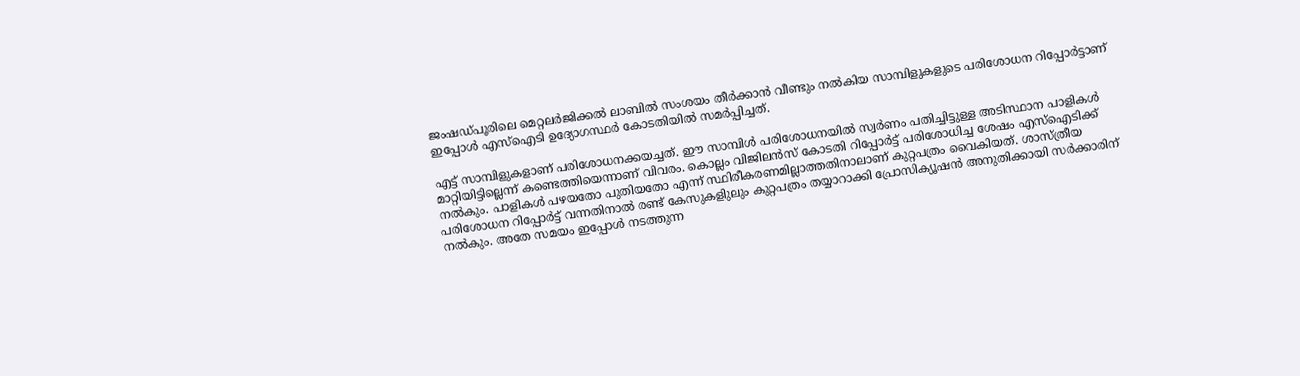ജംഷഡ്പൂരിലെ മെറ്റലർജിക്കൽ ലാബിൽ സംശയം തീർക്കാൻ വീണ്ടും നൽകിയ സാമ്പിളുകളുടെ പരിശോധന റിപ്പോർട്ടാണ് ഇപ്പോള്‍ എസ്ഐടി ഉദ്യോഗസ്ഥർ കോടതിയിൽ സമർപ്പിച്ചത്.

എട്ട് സാമ്പിളുകളാണ് പരിശോധനക്കയച്ചത്. ഈ സാമ്പിള്‍ പരിശോധനയിൽ സ്വർണം പതിച്ചിട്ടുള്ള അടിസ്ഥാന പാളികള്‍ മാറ്റിയിട്ടില്ലെന്ന് കണ്ടെത്തിയെന്നാണ് വിവരം. കൊല്ലം വിജിലൻസ് കോടതി റിപ്പോർട്ട് പരിശോധിച്ച ശേഷം എസ്ഐടിക്ക് നൽകും. പാളികള്‍ പഴയതോ പുതിയതോ എന്ന് സ്ഥിരീകരണമില്ലാത്തതിനാലാണ് കുറ്റപത്രം വൈകിയത്. ശാസ്ത്രീയ പരിശോധന റിപ്പോർട്ട് വന്നതിനാൽ രണ്ട് കേസുകളിുലും കുറ്റപത്രം തയ്യാറാക്കി പ്രോസിക്യൂഷൻ അനുതിക്കായി സർക്കാരിന് നൽകും. അതേ സമയം ഇപ്പോള്‍ നടത്തുന്ന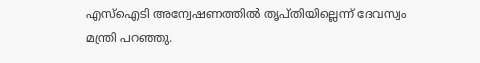എസ്ഐടി അന്വേഷണത്തിൽ തൃപ്തിയില്ലെന്ന് ദേവസ്വം മന്ത്രി പറഞ്ഞു.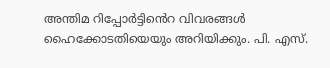അന്തിമ റിപ്പോർട്ടിൻെറ വിവരങ്ങള്‍ ഹൈക്കോടതിയെയും അറിയിക്കും. പി. എസ്.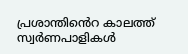പ്രശാന്തിൻെറ കാലത്ത് സ്വർണപാളികള്‍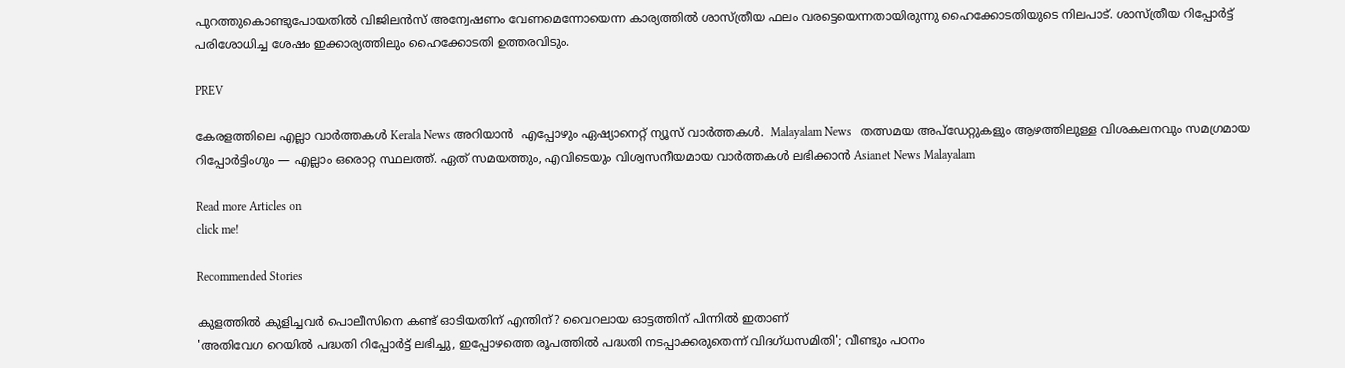പുറത്തുകൊണ്ടുപോയതിൽ വിജിലൻസ് അന്വേഷണം വേണമെന്നോയെന്ന കാര്യത്തിൽ ശാസ്ത്രീയ ഫലം വരട്ടെയെന്നതായിരുന്നു ഹൈക്കോടതിയുടെ നിലപാട്. ശാസ്ത്രീയ റിപ്പോർട്ട് പരിശോധിച്ച ശേഷം ഇക്കാര്യത്തിലും ഹൈക്കോടതി ഉത്തരവിടും.

PREV

കേരളത്തിലെ എല്ലാ വാർത്തകൾ Kerala News അറിയാൻ  എപ്പോഴും ഏഷ്യാനെറ്റ് ന്യൂസ് വാർത്തകൾ.  Malayalam News   തത്സമയ അപ്‌ഡേറ്റുകളും ആഴത്തിലുള്ള വിശകലനവും സമഗ്രമായ റിപ്പോർട്ടിംഗും — എല്ലാം ഒരൊറ്റ സ്ഥലത്ത്. ഏത് സമയത്തും, എവിടെയും വിശ്വസനീയമായ വാർത്തകൾ ലഭിക്കാൻ Asianet News Malayalam

Read more Articles on
click me!

Recommended Stories

കുളത്തിൽ കുളിച്ചവർ പൊലീസിനെ കണ്ട് ഓടിയതിന് എന്തിന്? വൈറലായ ഓട്ടത്തിന് പിന്നിൽ ഇതാണ്
'അതിവേഗ റെയിൽ പദ്ധതി റിപ്പോർട്ട് ലഭിച്ചു, ഇപ്പോഴത്തെ രൂപത്തിൽ പദ്ധതി നടപ്പാക്കരുതെന്ന് വിദഗ്ധസമിതി'; വീണ്ടും പഠനം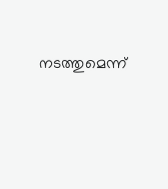നടത്തുമെന്ന്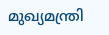മുഖ്യമന്ത്രി